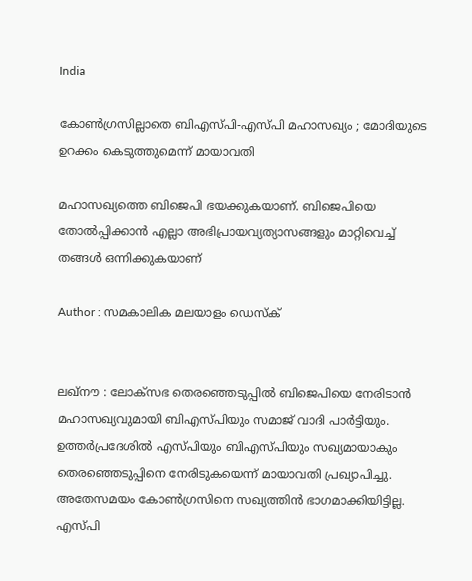India

കോൺഗ്രസില്ലാതെ ബിഎസ്പി-എസ്പി മഹാസഖ്യം ; മോദിയുടെ ഉറക്കം കെടുത്തുമെന്ന് മായാവതി

മഹാസഖ്യത്തെ ബിജെപി ഭയക്കുകയാണ്. ബിജെപിയെ തോല്‍പ്പിക്കാന്‍ എല്ലാ അഭിപ്രായവ്യത്യാസങ്ങളും മാറ്റിവെച്ച് തങ്ങള്‍ ഒന്നിക്കുകയാണ്

Author : സമകാലിക മലയാളം ഡെസ്ക്


ലഖ്‌നൗ : ലോക്‌സഭ തെരഞ്ഞെടുപ്പില്‍ ബിജെപിയെ നേരിടാന്‍ മഹാസഖ്യവുമായി ബിഎസ്പിയും സമാജ് വാദി പാര്‍ട്ടിയും.  ഉത്തര്‍പ്രദേശില്‍ എസ്പിയും ബിഎസ്പിയും സഖ്യമായാകും തെരഞ്ഞെടുപ്പിനെ നേരിടുകയെന്ന് മായാവതി പ്രഖ്യാപിച്ചു. അതേസമയം കോൺഗ്രസിനെ സഖ്യത്തിൻ ഭാഗമാക്കിയിട്ടില്ല. എസ്പി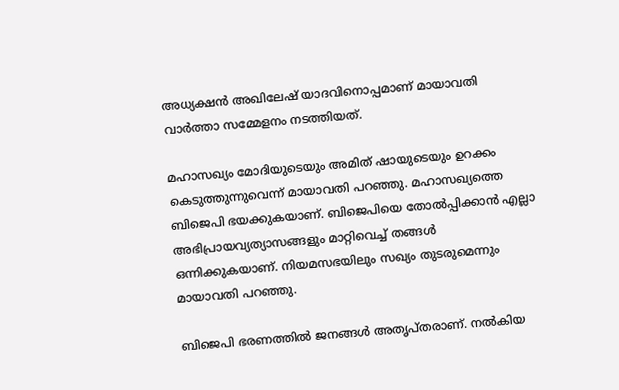അധ്യക്ഷന്‍ അഖിലേഷ് യാദവിനൊപ്പമാണ് മായാവതി വാര്‍ത്താ സമ്മേളനം നടത്തിയത്.

മഹാസഖ്യം മോദിയുടെയും അമിത് ഷായുടെയും ഉറക്കം കെടുത്തുന്നുവെന്ന് മായാവതി പറഞ്ഞു. മഹാസഖ്യത്തെ ബിജെപി ഭയക്കുകയാണ്. ബിജെപിയെ തോല്‍പ്പിക്കാന്‍ എല്ലാ അഭിപ്രായവ്യത്യാസങ്ങളും മാറ്റിവെച്ച് തങ്ങള്‍ ഒന്നിക്കുകയാണ്. നിയമസഭയിലും സഖ്യം തുടരുമെന്നും മായാവതി പറഞ്ഞു.

ബിജെപി ഭരണത്തില്‍ ജനങ്ങള്‍ അതൃപ്തരാണ്. നല്‍കിയ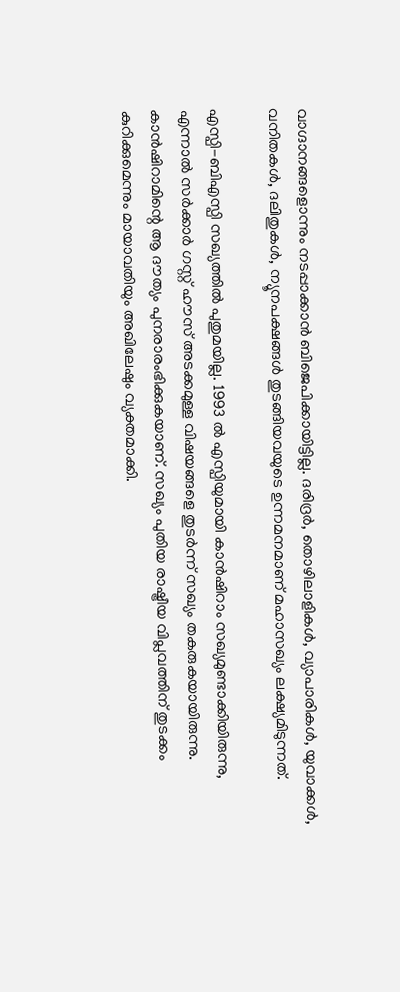വാഗ്ദാനങ്ങളൊന്നും നടപ്പാക്കാന്‍ ബിജെപിക്കായിട്ടില്ല. ദരിദ്രര്‍, തൊഴിലാളികള്‍, വ്യാപാരികള്‍, യുവാക്കള്‍, വനിതകള്‍, ദലിതുകള്‍, ന്യൂനപക്ഷങ്ങള്‍ തുടങ്ങിയവയുടെ ഉന്നമനമാണ് മഹാസഖ്യം ലക്ഷ്യമിടുന്നത്.

എസ്പി-ബിഎസ്പി സഖ്യത്തില്‍ പുതുമയില്ല. 1993 ല്‍ എസ്പിയുമായി കാന്‍ഷിറാം സഖ്യമുണ്ടാക്കിയിരുന്നു, എന്നാല്‍ സര്‍ക്കാര്‍ ഗസ്റ്റ് ഹൗസ് അടക്കമുള്ള വിഷയങ്ങളെ തുടര്‍ന്ന് സഖ്യം തകരുകയായിരുന്നു. കാന്‍ഷിറാമിന്റെ ആ ദൗത്യം പുനരാരംഭിക്കുകയാണ്. സഖ്യം പുതിയ രാഷ്ട്രീയ വിപ്ലവത്തിന് തുടക്കം കുറിക്കുമെന്നും മായാവതിയും അഖിലേഷും വ്യക്തമാക്കി.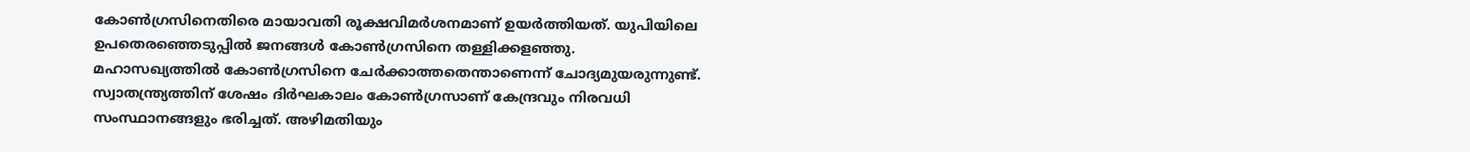കോണ്‍ഗ്രസിനെതിരെ മായാവതി രൂക്ഷവിമര്‍ശനമാണ് ഉയര്‍ത്തിയത്. യുപിയിലെ ഉപതെരഞ്ഞെടുപ്പില്‍ ജനങ്ങള്‍ കോണ്‍ഗ്രസിനെ തള്ളിക്കളഞ്ഞു. മഹാസഖ്യത്തില്‍ കോണ്‍ഗ്രസിനെ ചേര്‍ക്കാത്തതെന്താണെന്ന് ചോദ്യമുയരുന്നുണ്ട്. സ്വാതന്ത്ര്യത്തിന് ശേഷം ദിര്‍ഘകാലം കോണ്‍ഗ്രസാണ് കേന്ദ്രവും നിരവധി സംസ്ഥാനങ്ങളും ഭരിച്ചത്. അഴിമതിയും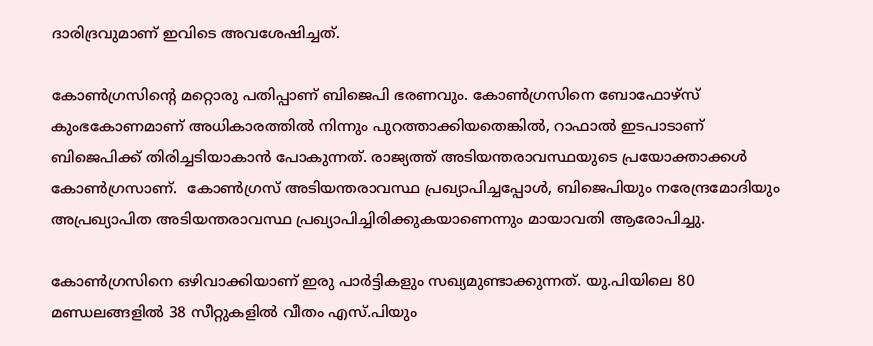ദാരിദ്രവുമാണ് ഇവിടെ അവശേഷിച്ചത്.

കോണ്‍ഗ്രസിന്റെ മറ്റൊരു പതിപ്പാണ് ബിജെപി ഭരണവും. കോണ്‍ഗ്രസിനെ ബോഫോഴ്‌സ് കുംഭകോണമാണ് അധികാരത്തില്‍ നിന്നും പുറത്താക്കിയതെങ്കില്‍, റാഫാല്‍ ഇടപാടാണ് ബിജെപിക്ക് തിരിച്ചടിയാകാന്‍ പോകുന്നത്. രാജ്യത്ത് അടിയന്തരാവസ്ഥയുടെ പ്രയോക്താക്കൾ കോൺഗ്രസാണ്.  കോണ്‍ഗ്രസ് അടിയന്തരാവസ്ഥ പ്രഖ്യാപിച്ചപ്പോള്‍, ബിജെപിയും നരേന്ദ്രമോദിയും അപ്രഖ്യാപിത അടിയന്തരാവസ്ഥ പ്രഖ്യാപിച്ചിരിക്കുകയാണെന്നും മായാവതി ആരോപിച്ചു.

കോൺഗ്രസിനെ ഒഴിവാക്കിയാണ് ഇരു പാർട്ടികളും സഖ്യമുണ്ടാക്കുന്നത്. യു.പിയിലെ 80 മണ്ഡലങ്ങളിൽ 38 സീറ്റുകളിൽ വീതം എസ്.പിയും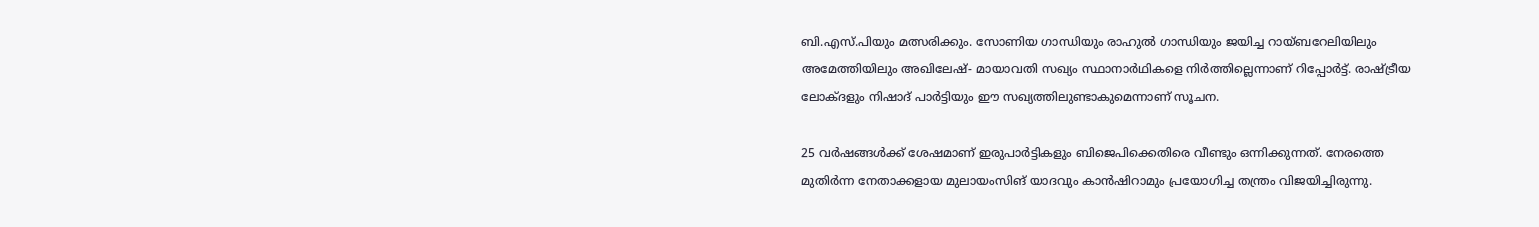ബി.എസ്.പിയും മത്സരിക്കും. സോണിയ ഗാന്ധിയും രാഹുൽ ഗാന്ധിയും ജയിച്ച റായ്ബറേലിയിലും അമേത്തിയിലും അഖിലേഷ്- മായാവതി സഖ്യം സ്ഥാനാർഥികളെ നിർത്തില്ലെന്നാണ് റിപ്പോർട്ട്. രാഷ്ട്രീയ ലോക്ദളും നിഷാദ് പാർട്ടിയും ഈ സഖ്യത്തിലുണ്ടാകുമെന്നാണ് സൂചന.

25 വര്‍ഷങ്ങള്‍ക്ക് ശേഷമാണ് ഇരുപാര്‍ട്ടികളും ബിജെപിക്കെതിരെ വീണ്ടും ഒന്നിക്കുന്നത്. നേരത്തെ മുതിര്‍ന്ന നേതാക്കളായ മുലായംസിങ് യാദവും കാന്‍ഷിറാമും പ്രയോഗിച്ച തന്ത്രം വിജയിച്ചിരുന്നു.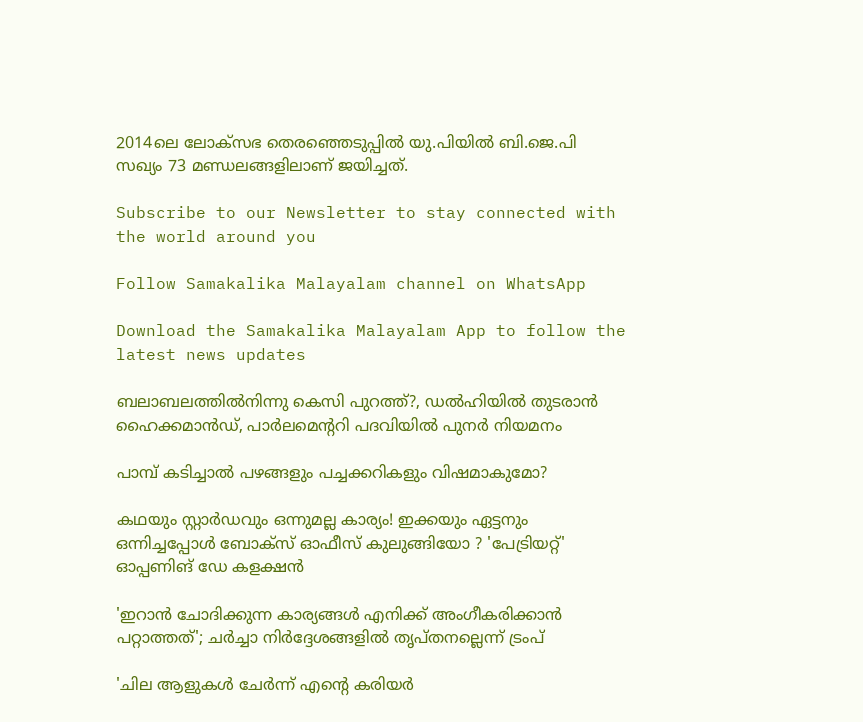2014ലെ ലോക്സഭ തെരഞ്ഞെടുപ്പിൽ യു.പിയിൽ ബി.ജെ.പി സഖ്യം 73 മണ്ഡലങ്ങളിലാണ് ജയിച്ചത്.

Subscribe to our Newsletter to stay connected with the world around you

Follow Samakalika Malayalam channel on WhatsApp

Download the Samakalika Malayalam App to follow the latest news updates

ബലാബലത്തില്‍നിന്നു കെസി പുറത്ത്?, ഡല്‍ഹിയില്‍ തുടരാന്‍ ഹൈക്കമാന്‍ഡ്, പാര്‍ലമെന്‍ററി പദവിയില്‍ പുനര്‍ നിയമനം

പാമ്പ് കടിച്ചാല്‍ പഴങ്ങളും പച്ചക്കറികളും വിഷമാകുമോ?

കഥയും സ്റ്റാർഡവും ഒന്നുമല്ല കാര്യം! ഇക്കയും ഏട്ടനും ഒന്നിച്ചപ്പോൾ ബോക്സ് ഓഫീസ് കുലുങ്ങിയോ ? 'പേട്രിയറ്റ്' ഓപ്പണിങ് ഡേ കളക്ഷൻ

'ഇറാന്‍ ചോദിക്കുന്ന കാര്യങ്ങള്‍ എനിക്ക് അംഗീകരിക്കാന്‍ പറ്റാത്തത്'; ചര്‍ച്ചാ നിര്‍ദ്ദേശങ്ങളില്‍ തൃപ്തനല്ലെന്ന് ട്രംപ്

'ചില ആളുകൾ ചേർന്ന് എന്റെ കരിയർ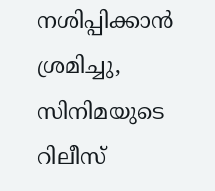നശിപ്പിക്കാൻ ശ്രമിച്ചു, സിനിമയുടെ റിലീസ്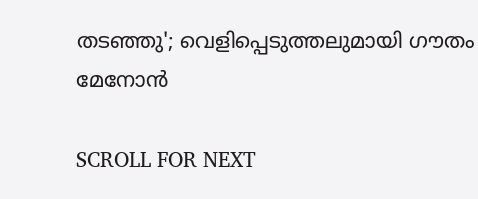തടഞ്ഞു'; വെളിപ്പെടുത്തലുമായി ഗൗതം മേനോൻ

SCROLL FOR NEXT